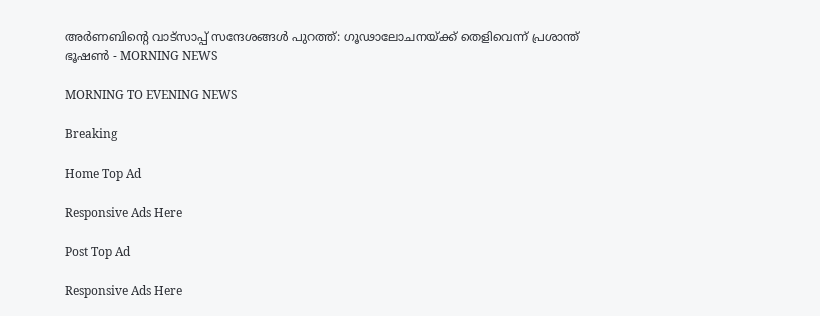അർണബിന്റെ വാട്‌സാപ്പ് സന്ദേശങ്ങൾ പുറത്ത്: ഗൂഢാലോചനയ്ക്ക് തെളിവെന്ന് പ്രശാന്ത് ഭൂഷൺ - MORNING NEWS

MORNING TO EVENING NEWS

Breaking

Home Top Ad

Responsive Ads Here

Post Top Ad

Responsive Ads Here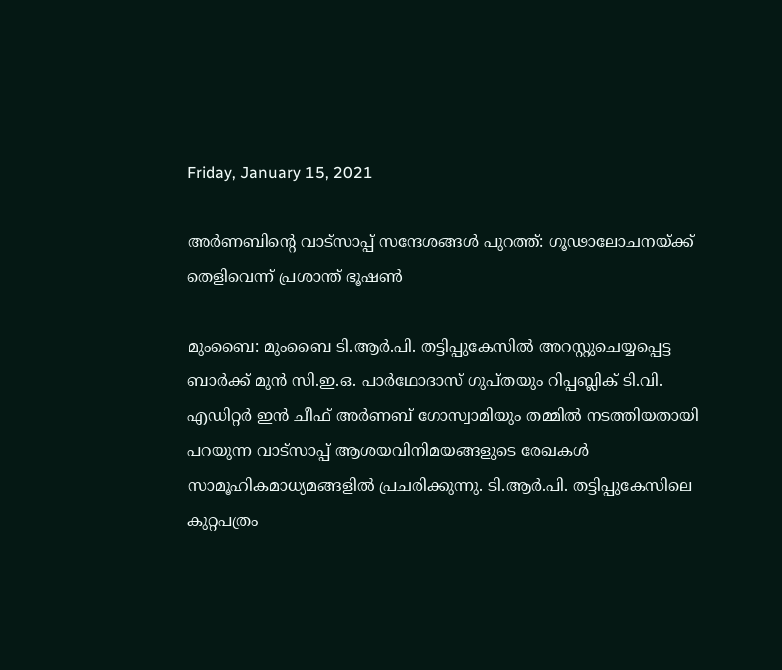Friday, January 15, 2021

അർണബിന്റെ വാട്‌സാപ്പ് സന്ദേശങ്ങൾ പുറത്ത്: ഗൂഢാലോചനയ്ക്ക് തെളിവെന്ന് പ്രശാന്ത് ഭൂഷൺ

മുംബൈ: മുംബൈ ടി.ആർ.പി. തട്ടിപ്പുകേസിൽ അറസ്റ്റുചെയ്യപ്പെട്ട ബാർക്ക് മുൻ സി.ഇ.ഒ. പാർഥോദാസ് ഗുപ്തയും റിപ്പബ്ലിക് ടി.വി. എഡിറ്റർ ഇൻ ചീഫ് അർണബ് ഗോസ്വാമിയും തമ്മിൽ നടത്തിയതായി പറയുന്ന വാട്സാപ്പ് ആശയവിനിമയങ്ങളുടെ രേഖകൾ സാമൂഹികമാധ്യമങ്ങളിൽ പ്രചരിക്കുന്നു. ടി.ആർ.പി. തട്ടിപ്പുകേസിലെ കുറ്റപത്രം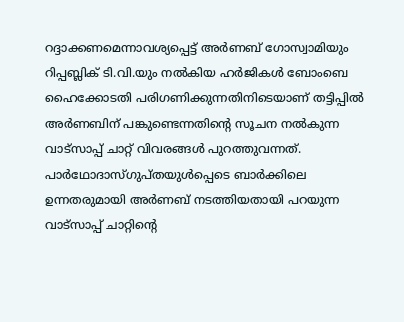റദ്ദാക്കണമെന്നാവശ്യപ്പെട്ട് അർണബ് ഗോസ്വാമിയും റിപ്പബ്ലിക് ടി.വി.യും നൽകിയ ഹർജികൾ ബോംബെ ഹൈക്കോടതി പരിഗണിക്കുന്നതിനിടെയാണ് തട്ടിപ്പിൽ അർണബിന് പങ്കുണ്ടെന്നതിന്റെ സൂചന നൽകുന്ന വാട്സാപ്പ് ചാറ്റ് വിവരങ്ങൾ പുറത്തുവന്നത്. പാർഥോദാസ്ഗുപ്തയുൾപ്പെടെ ബാർക്കിലെ ഉന്നതരുമായി അർണബ് നടത്തിയതായി പറയുന്ന വാട്സാപ്പ് ചാറ്റിന്റെ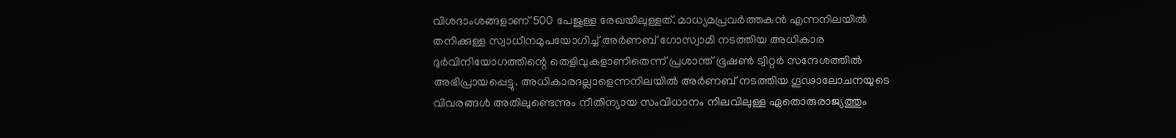വിശദാംശങ്ങളാണ് 500 പേജുള്ള രേഖയിലുള്ളത്. മാധ്യമപ്രവർത്തകൻ എന്നനിലയിൽ തനിക്കുള്ള സ്വാധീനമുപയോഗിച്ച് അർണബ് ഗോസ്വാമി നടത്തിയ അധികാര ദുർവിനിയോഗത്തിന്റെ തെളിവുകളാണിതെന്ന് പ്രശാന്ത് ഭൂഷൺ ട്വിറ്റർ സന്ദേശത്തിൽ അഭിപ്രായപ്പെട്ടു. അധികാരദല്ലാളെന്നനിലയിൽ അർണബ് നടത്തിയ ഗൂഢാലോചനയുടെ വിവരങ്ങൾ അതിലുണ്ടെന്നും നീതിന്യായ സംവിധാനം നിലവിലുള്ള ഏതൊരുരാജ്യത്തും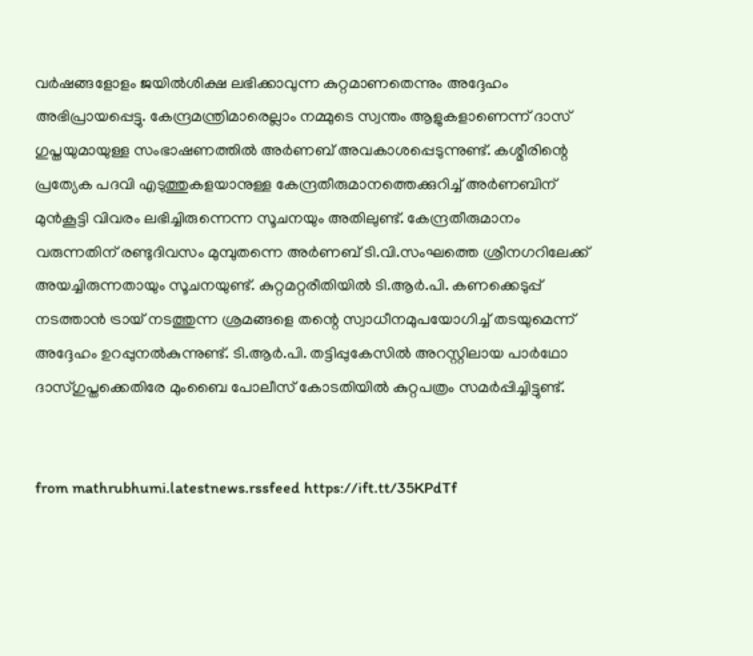വർഷങ്ങളോളം ജയിൽശിക്ഷ ലഭിക്കാവുന്ന കുറ്റമാണതെന്നും അദ്ദേഹം അഭിപ്രായപ്പെട്ടു. കേന്ദ്രമന്ത്രിമാരെല്ലാം നമ്മുടെ സ്വന്തം ആളുകളാണെന്ന് ദാസ് ഗുപ്തയുമായുള്ള സംഭാഷണത്തിൽ അർണബ് അവകാശപ്പെടുന്നുണ്ട്. കശ്മീരിന്റെ പ്രത്യേക പദവി എടുത്തുകളയാനുള്ള കേന്ദ്രതീരുമാനത്തെക്കുറിച്ച് അർണബിന് മുൻകൂട്ടി വിവരം ലഭിച്ചിരുന്നെന്ന സൂചനയും അതിലുണ്ട്. കേന്ദ്രതീരുമാനം വരുന്നതിന് രണ്ടുദിവസം മുമ്പുതന്നെ അർണബ് ടി.വി.സംഘത്തെ ശ്രീനഗറിലേക്ക് അയച്ചിരുന്നതായും സൂചനയുണ്ട്. കുറ്റമറ്റരീതിയിൽ ടി.ആർ.പി. കണക്കെടുപ്പ് നടത്താൻ ട്രായ് നടത്തുന്ന ശ്രമങ്ങളെ തന്റെ സ്വാധീനമുപയോഗിച്ച് തടയുമെന്ന് അദ്ദേഹം ഉറപ്പുനൽകുന്നുണ്ട്. ടി.ആർ.പി. തട്ടിപ്പുകേസിൽ അറസ്റ്റിലായ പാർഥോ ദാസ്ഗുപ്തക്കെതിരേ മുംബൈ പോലീസ് കോടതിയിൽ കുറ്റപത്രം സമർപ്പിച്ചിട്ടുണ്ട്.


from mathrubhumi.latestnews.rssfeed https://ift.tt/35KPdTf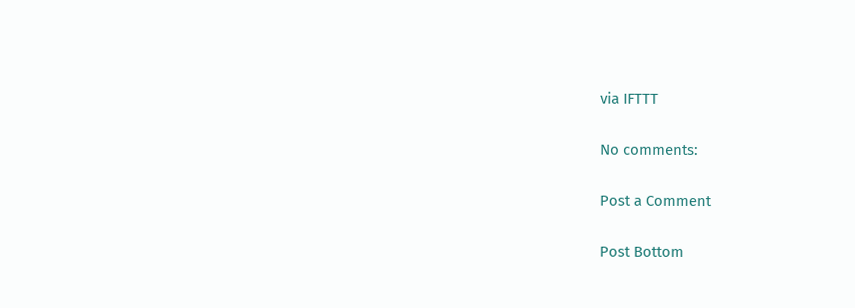via IFTTT

No comments:

Post a Comment

Post Bottom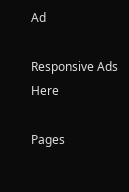Ad

Responsive Ads Here

Pages